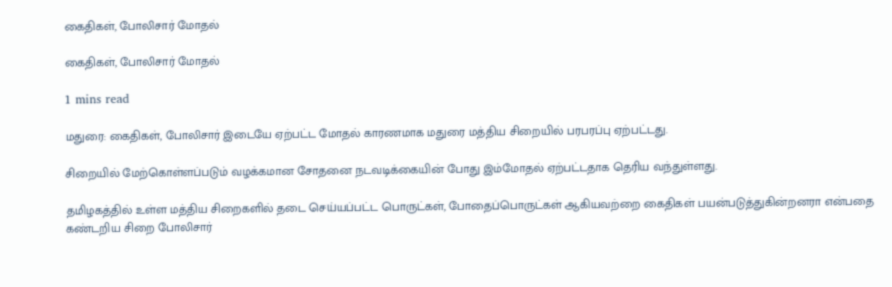கைதிகள், போலிசார் மோதல்

கைதிகள், போலிசார் மோதல்

1 mins read

மதுரை: கைதிகள், போலிசார் இடையே ஏற்பட்ட மோதல் காரணமாக மதுரை மத்திய சிறையில் பரபரப்பு ஏற்பட்டது.

சிறையில் மேற்கொள்ளப்படும் வழக்கமான சோதனை நடவடிக்கையின் போது இம்மோதல் ஏற்பட்டதாக தெரிய வந்துள்ளது.

தமிழகத்தில் உள்ள மத்திய சிறைகளில் தடை செய்யப்பட்ட பொருட்கள், போதைப்பொருட்கள் ஆகியவற்றை கைதிகள் பயன்படுத்துகின்றனரா என்பதை கண்டறிய சிறை போலிசார்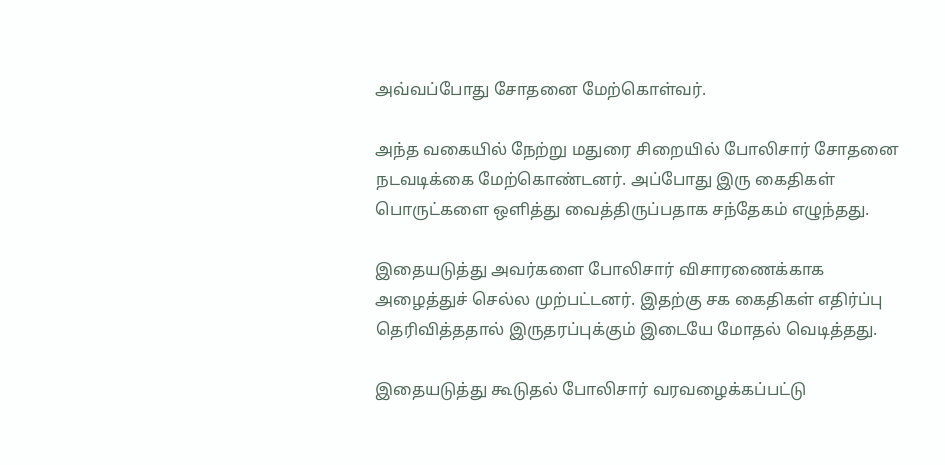அவ்வப்போது சோதனை மேற்கொள்வர்.

அந்த வகையில் நேற்று மதுரை சிறையில் போலிசார் சோதனை நடவடிக்கை மேற்கொண்டனர். அப்போது இரு கைதிகள் பொருட்களை ஒளித்து வைத்திருப்பதாக சந்தேகம் எழுந்தது.

இதையடுத்து அவர்களை போலிசார் விசாரணைக்காக அழைத்துச் செல்ல முற்பட்டனர். இதற்கு சக கைதிகள் எதிர்ப்பு தெரிவித்ததால் இருதரப்புக்கும் இடையே மோதல் வெடித்தது.

இதையடுத்து கூடுதல் போலிசார் வரவழைக்கப்பட்டு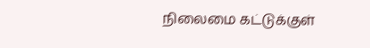நிலைமை கட்டுக்குள்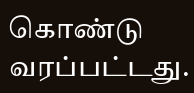கொண்டு வரப்பட்டது.